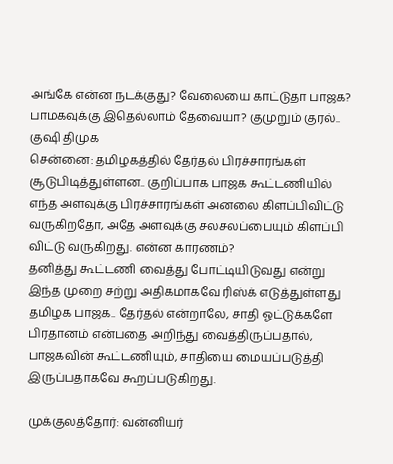அங்கே என்ன நடக்குது? வேலையை காட்டுதா பாஜக? பாமகவுக்கு இதெல்லாம் தேவையா? குமுறும் குரல்.. குஷி திமுக
சென்னை: தமிழகத்தில் தேர்தல் பிரச்சாரங்கள் சூடுபிடித்துள்ளன.. குறிப்பாக பாஜக கூட்டணியில் எந்த அளவுக்கு பிரச்சாரங்கள் அனலை கிளப்பிவிட்டு வருகிறதோ, அதே அளவுக்கு சலசலப்பையும் கிளப்பி விட்டு வருகிறது. என்ன காரணம்?
தனித்து கூட்டணி வைத்து போட்டியிடுவது என்று இந்த முறை சற்று அதிகமாகவே ரிஸ்க் எடுத்துள்ளது தமிழக பாஜக.. தேர்தல் என்றாலே, சாதி ஓட்டுக்களே பிரதானம் என்பதை அறிந்து வைத்திருப்பதால், பாஜகவின் கூட்டணியும், சாதியை மையப்படுத்தி இருப்பதாகவே கூறப்படுகிறது.

முக்குலத்தோர்: வன்னியர்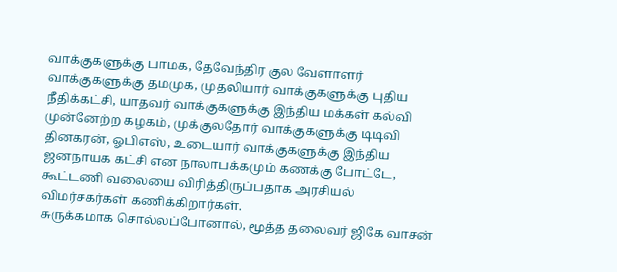வாக்குகளுக்கு பாமக, தேவேந்திர குல வேளாளர் வாக்குகளுக்கு தமமுக, முதலியார் வாக்குகளுக்கு புதிய நீதிக்கட்சி, யாதவர் வாக்குகளுக்கு இந்திய மக்கள் கல்வி முன்னேற்ற கழகம், முக்குலதோர் வாக்குகளுக்கு டிடிவி தினகரன், ஓபிஎஸ், உடையார் வாக்குகளுக்கு இந்திய ஜனநாயக கட்சி என நாலாபக்கமும் கணக்கு போட்டே, கூட்டணி வலையை விரித்திருப்பதாக அரசியல் விமர்சகர்கள் கணிக்கிறார்கள்.
சுருக்கமாக சொல்லப்போனால், மூத்த தலைவர் ஜிகே வாசன்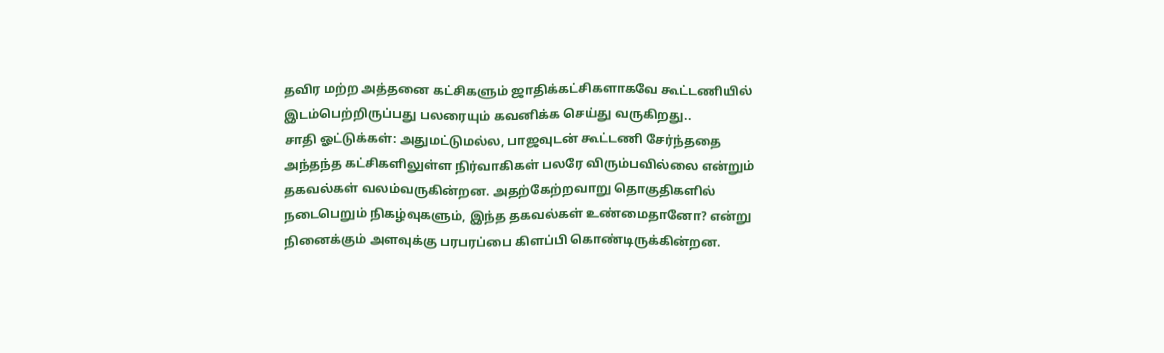தவிர மற்ற அத்தனை கட்சிகளும் ஜாதிக்கட்சிகளாகவே கூட்டணியில் இடம்பெற்றிருப்பது பலரையும் கவனிக்க செய்து வருகிறது..
சாதி ஓட்டுக்கள்: அதுமட்டுமல்ல, பாஜவுடன் கூட்டணி சேர்ந்ததை அந்தந்த கட்சிகளிலுள்ள நிர்வாகிகள் பலரே விரும்பவில்லை என்றும் தகவல்கள் வலம்வருகின்றன. அதற்கேற்றவாறு தொகுதிகளில் நடைபெறும் நிகழ்வுகளும், இந்த தகவல்கள் உண்மைதானோ? என்று நினைக்கும் அளவுக்கு பரபரப்பை கிளப்பி கொண்டிருக்கின்றன.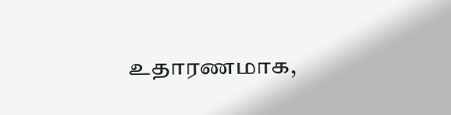உதாரணமாக,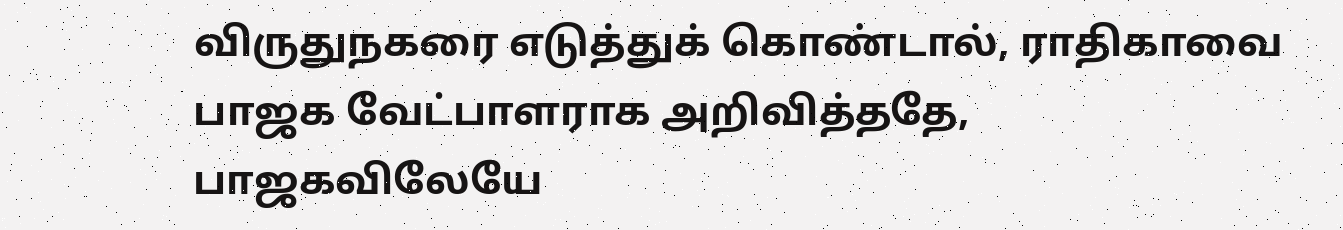விருதுநகரை எடுத்துக் கொண்டால், ராதிகாவை பாஜக வேட்பாளராக அறிவித்ததே, பாஜகவிலேயே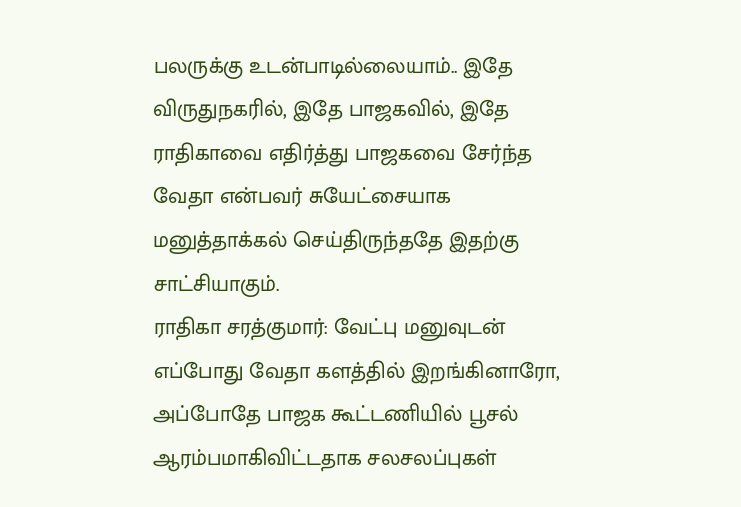பலருக்கு உடன்பாடில்லையாம்.. இதே விருதுநகரில், இதே பாஜகவில், இதே ராதிகாவை எதிர்த்து பாஜகவை சேர்ந்த வேதா என்பவர் சுயேட்சையாக மனுத்தாக்கல் செய்திருந்ததே இதற்கு சாட்சியாகும்.
ராதிகா சரத்குமார்: வேட்பு மனுவுடன் எப்போது வேதா களத்தில் இறங்கினாரோ, அப்போதே பாஜக கூட்டணியில் பூசல் ஆரம்பமாகிவிட்டதாக சலசலப்புகள்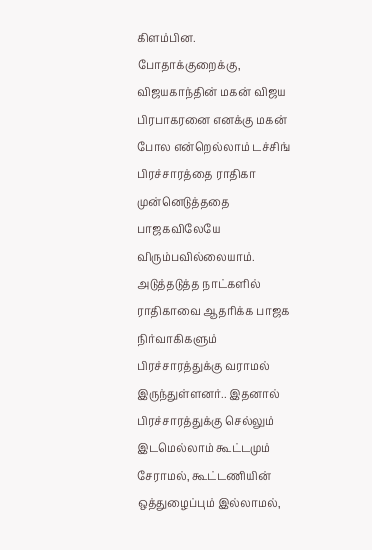கிளம்பின. போதாக்குறைக்கு, விஜயகாந்தின் மகன் விஜய பிரபாகரனை எனக்கு மகன் போல என்றெல்லாம் டச்சிங் பிரச்சாரத்தை ராதிகா முன்னெடுத்ததை பாஜகவிலேயே விரும்பவில்லையாம்.
அடுத்தடுத்த நாட்களில் ராதிகாவை ஆதரிக்க பாஜக நிர்வாகிகளும் பிரச்சாரத்துக்கு வராமல் இருந்துள்ளனர்.. இதனால் பிரச்சாரத்துக்கு செல்லும் இடமெல்லாம் கூட்டமும் சேராமல், கூட்டணியின் ஒத்துழைப்பும் இல்லாமல்,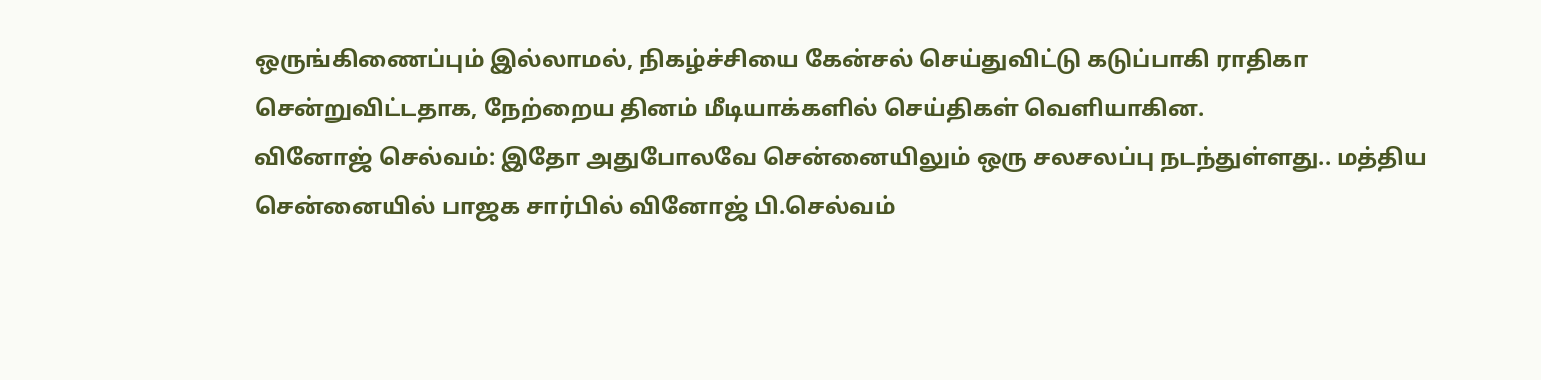ஒருங்கிணைப்பும் இல்லாமல், நிகழ்ச்சியை கேன்சல் செய்துவிட்டு கடுப்பாகி ராதிகா சென்றுவிட்டதாக, நேற்றைய தினம் மீடியாக்களில் செய்திகள் வெளியாகின.
வினோஜ் செல்வம்: இதோ அதுபோலவே சென்னையிலும் ஒரு சலசலப்பு நடந்துள்ளது.. மத்திய சென்னையில் பாஜக சார்பில் வினோஜ் பி.செல்வம்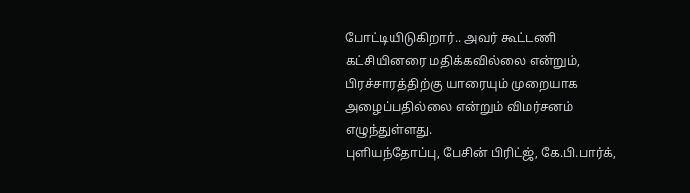போட்டியிடுகிறார்.. அவர் கூட்டணி கட்சியினரை மதிக்கவில்லை என்றும், பிரச்சாரத்திற்கு யாரையும் முறையாக அழைப்பதில்லை என்றும் விமர்சனம் எழுந்துள்ளது.
புளியந்தோப்பு, பேசின் பிரிட்ஜ், கே.பி.பார்க்,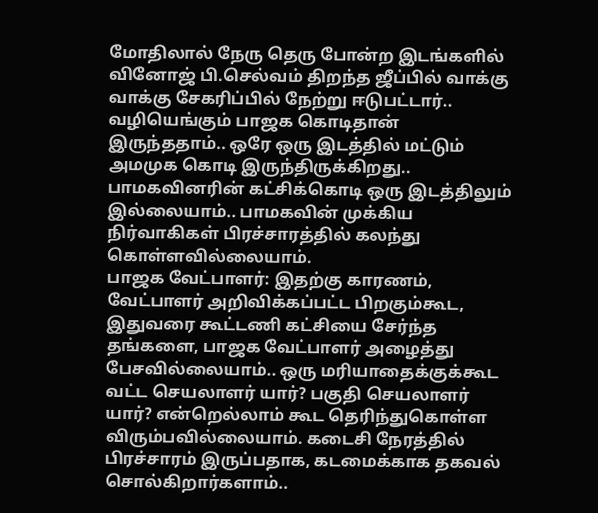மோதிலால் நேரு தெரு போன்ற இடங்களில் வினோஜ் பி.செல்வம் திறந்த ஜீப்பில் வாக்கு வாக்கு சேகரிப்பில் நேற்று ஈடுபட்டார்.. வழியெங்கும் பாஜக கொடிதான் இருந்ததாம்.. ஒரே ஒரு இடத்தில் மட்டும் அமமுக கொடி இருந்திருக்கிறது.. பாமகவினரின் கட்சிக்கொடி ஒரு இடத்திலும் இல்லையாம்.. பாமகவின் முக்கிய நிர்வாகிகள் பிரச்சாரத்தில் கலந்து கொள்ளவில்லையாம்.
பாஜக வேட்பாளர்: இதற்கு காரணம், வேட்பாளர் அறிவிக்கப்பட்ட பிறகும்கூட, இதுவரை கூட்டணி கட்சியை சேர்ந்த தங்களை, பாஜக வேட்பாளர் அழைத்து பேசவில்லையாம்.. ஒரு மரியாதைக்குக்கூட வட்ட செயலாளர் யார்? பகுதி செயலாளர் யார்? என்றெல்லாம் கூட தெரிந்துகொள்ள விரும்பவில்லையாம். கடைசி நேரத்தில் பிரச்சாரம் இருப்பதாக, கடமைக்காக தகவல் சொல்கிறார்களாம்..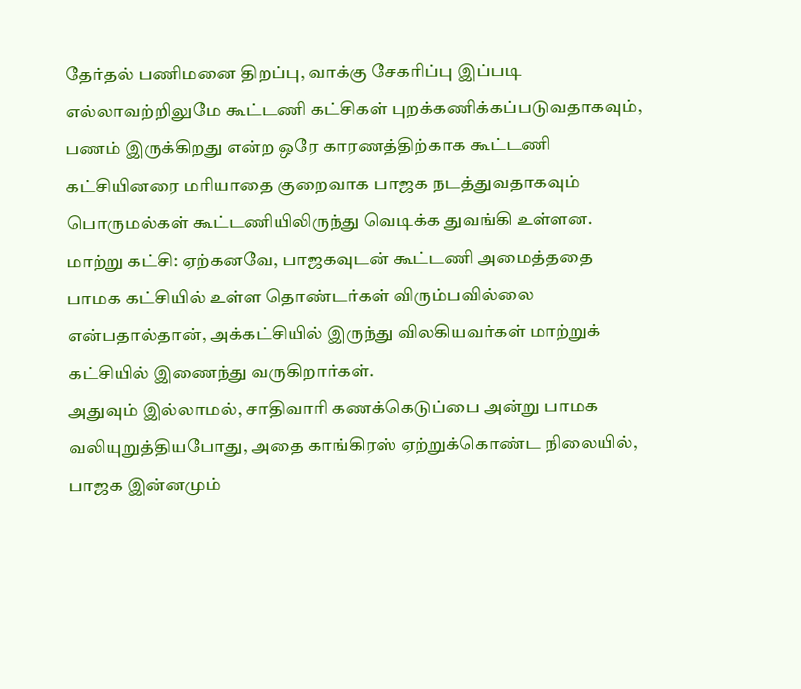தேர்தல் பணிமனை திறப்பு, வாக்கு சேகரிப்பு இப்படி எல்லாவற்றிலுமே கூட்டணி கட்சிகள் புறக்கணிக்கப்படுவதாகவும், பணம் இருக்கிறது என்ற ஒரே காரணத்திற்காக கூட்டணி கட்சியினரை மரியாதை குறைவாக பாஜக நடத்துவதாகவும் பொருமல்கள் கூட்டணியிலிருந்து வெடிக்க துவங்கி உள்ளன.
மாற்று கட்சி: ஏற்கனவே, பாஜகவுடன் கூட்டணி அமைத்ததை பாமக கட்சியில் உள்ள தொண்டர்கள் விரும்பவில்லை என்பதால்தான், அக்கட்சியில் இருந்து விலகியவர்கள் மாற்றுக் கட்சியில் இணைந்து வருகிறார்கள்.
அதுவும் இல்லாமல், சாதிவாரி கணக்கெடுப்பை அன்று பாமக வலியுறுத்தியபோது, அதை காங்கிரஸ் ஏற்றுக்கொண்ட நிலையில், பாஜக இன்னமும்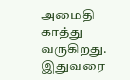அமைதி காத்து வருகிறது. இதுவரை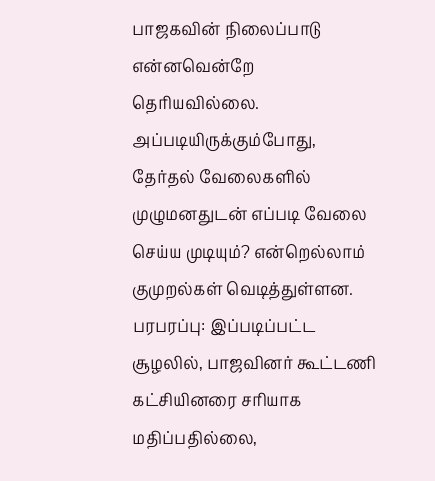பாஜகவின் நிலைப்பாடு என்னவென்றே தெரியவில்லை. அப்படியிருக்கும்போது, தேர்தல் வேலைகளில் முழுமனதுடன் எப்படி வேலை செய்ய முடியும்? என்றெல்லாம் குமுறல்கள் வெடித்துள்ளன.
பரபரப்பு: இப்படிப்பட்ட சூழலில், பாஜவினர் கூட்டணி கட்சியினரை சரியாக மதிப்பதில்லை,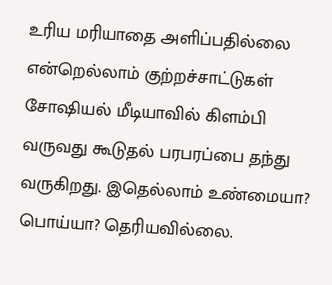உரிய மரியாதை அளிப்பதில்லை என்றெல்லாம் குற்றச்சாட்டுகள் சோஷியல் மீடியாவில் கிளம்பி வருவது கூடுதல் பரபரப்பை தந்து வருகிறது. இதெல்லாம் உண்மையா? பொய்யா? தெரியவில்லை.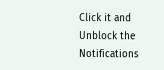Click it and Unblock the Notifications